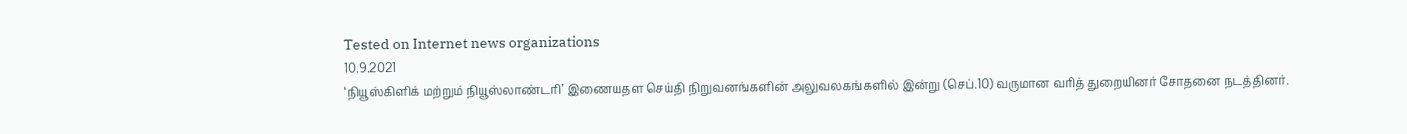Tested on Internet news organizations
10.9.2021
‘நியூஸ்கிளிக் மற்றும் நியூஸ்லாண்டரி’ இணையதள செய்தி நிறுவனங்களின் அலுவலகங்களில் இன்று (செப்.10) வருமான வரித் துறையினர் சோதனை நடத்தினர்.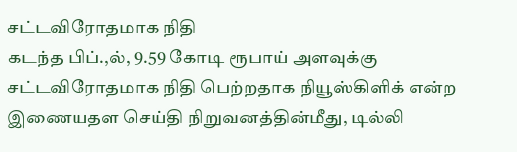சட்டவிரோதமாக நிதி
கடந்த பிப்.,ல், 9.59 கோடி ரூபாய் அளவுக்கு சட்டவிரோதமாக நிதி பெற்றதாக நியூஸ்கிளிக் என்ற இணையதள செய்தி நிறுவனத்தின்மீது, டில்லி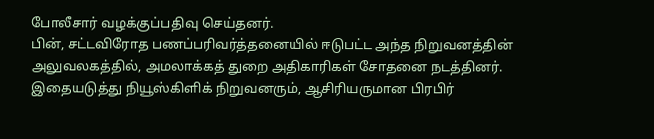போலீசார் வழக்குப்பதிவு செய்தனர்.
பின், சட்டவிரோத பணப்பரிவர்த்தனையில் ஈடுபட்ட அந்த நிறுவனத்தின் அலுவலகத்தில், அமலாக்கத் துறை அதிகாரிகள் சோதனை நடத்தினர்.
இதையடுத்து நியூஸ்கிளிக் நிறுவனரும், ஆசிரியருமான பிரபிர்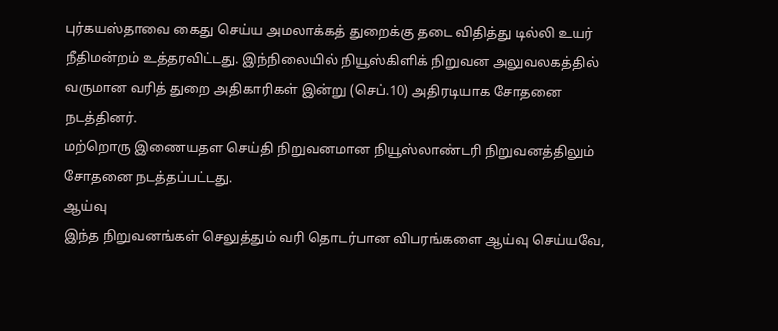புர்கயஸ்தாவை கைது செய்ய அமலாக்கத் துறைக்கு தடை விதித்து டில்லி உயர் நீதிமன்றம் உத்தரவிட்டது. இந்நிலையில் நியூஸ்கிளிக் நிறுவன அலுவலகத்தில் வருமான வரித் துறை அதிகாரிகள் இன்று (செப்.10) அதிரடியாக சோதனை நடத்தினர்.
மற்றொரு இணையதள செய்தி நிறுவனமான நியூஸ்லாண்டரி நிறுவனத்திலும் சோதனை நடத்தப்பட்டது.
ஆய்வு
இந்த நிறுவனங்கள் செலுத்தும் வரி தொடர்பான விபரங்களை ஆய்வு செய்யவே,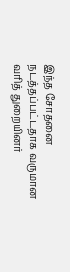இந்த சோதனை நடத்தப்பட்டதாக வருமான வரித் துறையினர்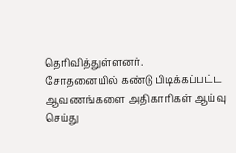தெரிவித்துள்ளனர்.
சோதனையில் கண்டு பிடிக்கப்பட்ட ஆவணங்களை அதிகாரிகள் ஆய்வு செய்து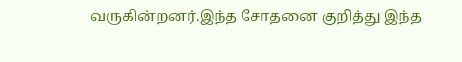வருகின்றனர்.இந்த சோதனை குறித்து இந்த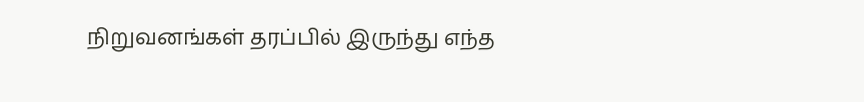நிறுவனங்கள் தரப்பில் இருந்து எந்த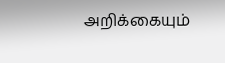அறிக்கையும்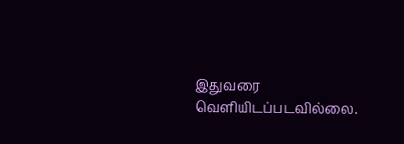இதுவரை வெளியிடப்படவில்லை.